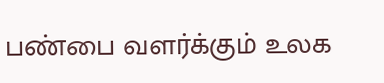பண்பை வளர்க்கும் உலக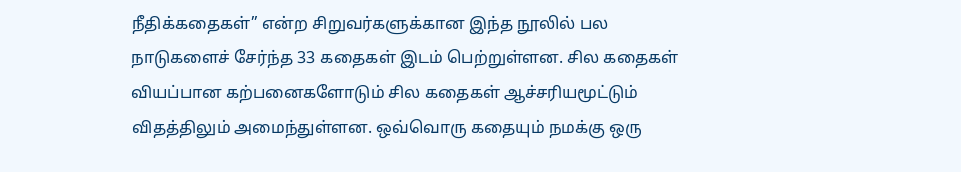நீதிக்கதைகள்” என்ற சிறுவர்களுக்கான இந்த நூலில் பல நாடுகளைச் சேர்ந்த 33 கதைகள் இடம் பெற்றுள்ளன. சில கதைகள் வியப்பான கற்பனைகளோடும் சில கதைகள் ஆச்சரியமூட்டும் விதத்திலும் அமைந்துள்ளன. ஒவ்வொரு கதையும் நமக்கு ஒரு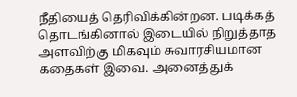நீதியைத் தெரிவிக்கின்றன. படிக்கத் தொடங்கினால் இடையில் நிறுத்தாத அளவிற்கு மிகவும் சுவாரசியமான கதைகள் இவை. அனைத்துக்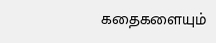கதைகளையும்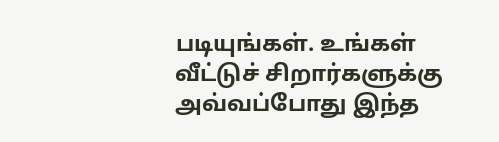படியுங்கள். உங்கள் வீட்டுச் சிறார்களுக்கு அவ்வப்போது இந்த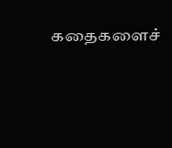கதைகளைச்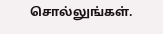சொல்லுங்கள்.